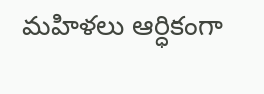మహిళలు ఆర్ధికంగా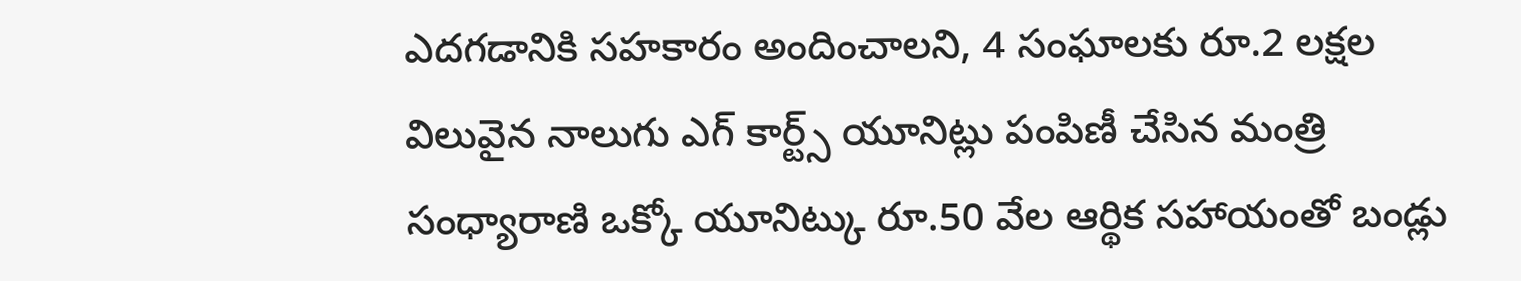ఎదగడానికి సహకారం అందించాలని, 4 సంఘాలకు రూ.2 లక్షల విలువైన నాలుగు ఎగ్ కార్ట్స్ యూనిట్లు పంపిణీ చేసిన మంత్రి సంధ్యారాణి ఒక్కో యూనిట్కు రూ.50 వేల ఆర్థిక సహాయంతో బండ్లు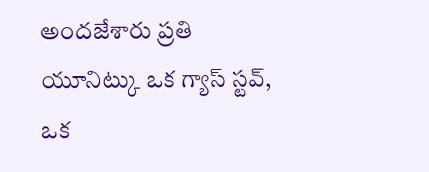అందజేశారు ప్రతి యూనిట్కు ఒక గ్యాస్ స్టవ్, ఒక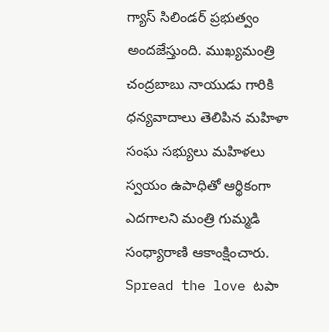గ్యాస్ సిలిండర్ ప్రభుత్వం అందజేస్తుంది. ముఖ్యమంత్రి చంద్రబాబు నాయుడు గారికి ధన్యవాదాలు తెలిపిన మహిళా సంఘ సభ్యులు మహిళలు స్వయం ఉపాధితో ఆర్థికంగా ఎదగాలని మంత్రి గుమ్మడి సంధ్యారాణి ఆకాంక్షించారు. Spread the love టపా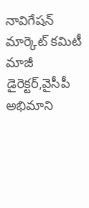నావిగేషన్ మార్కెట్ కమిటీ మాజీ డైరెక్టర్,వైసీపీ అభిమాని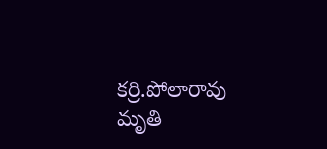కర్రి.పోలారావు మృతి